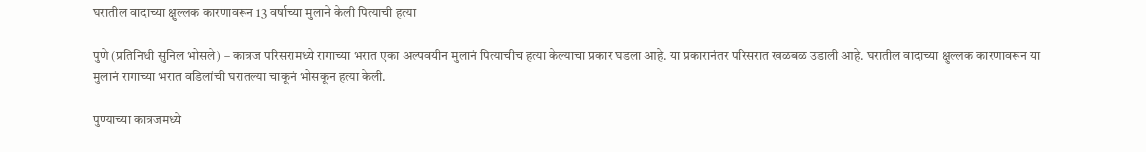घरातील वादाच्या क्षुल्लक कारणावरून 13 वर्षाच्या मुलाने केली पित्याची हत्या

पुणे (प्रतिनिधी सुनिल भोसले) – कात्रज परिसरामध्ये रागाच्या भरात एका अल्पवयीन मुलानं पित्याचीच हत्या केल्याचा प्रकार घडला आहे. या प्रकारानंतर परिसरात खळबळ उडाली आहे. घरातील वादाच्या क्षुल्लक कारणावरून या मुलानं रागाच्या भरात वडिलांची घरातल्या चाकूनं भोसकून हत्या केली.

पुण्याच्या कात्रजमध्ये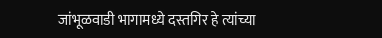जांभूळवाडी भागामध्ये दस्तगिर हे त्यांच्या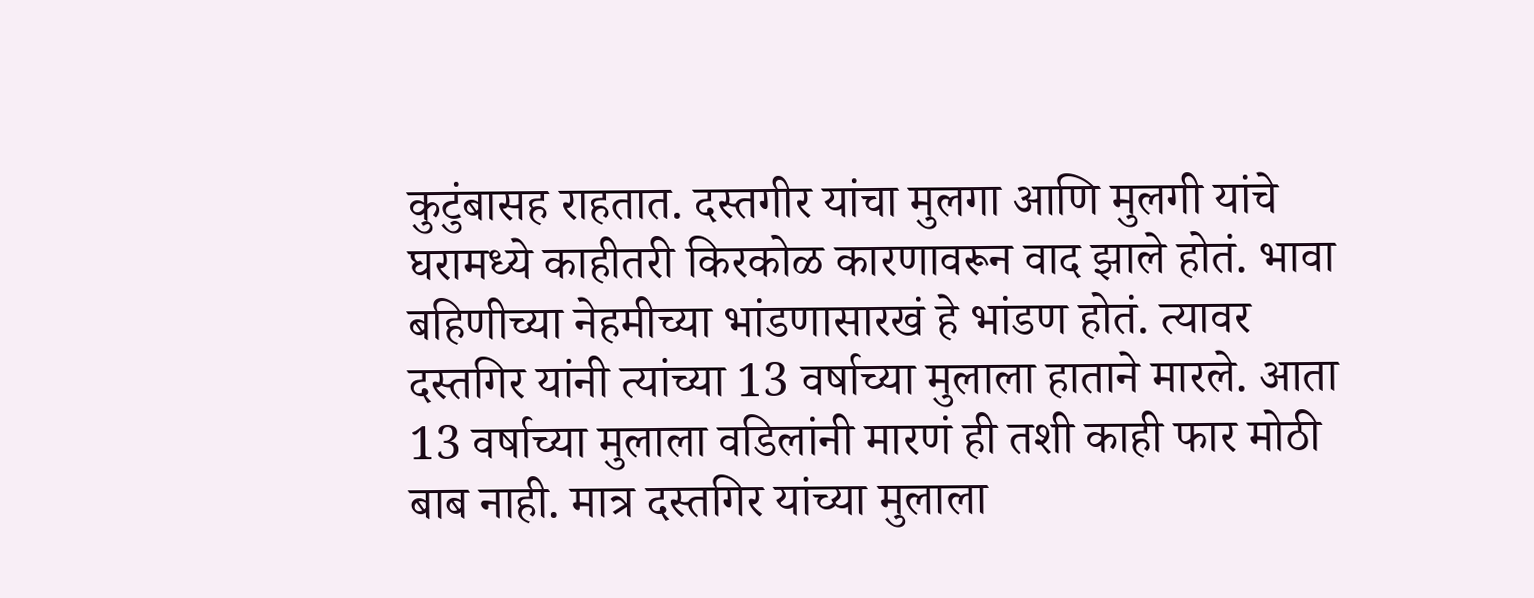कुटुंबासह राहतात. दस्तगीर यांचा मुलगा आणि मुलगी यांचे घरामध्ये काहीतरी किरकोळ कारणावरून वाद झाले होतं. भावा बहिणीच्या नेहमीच्या भांडणासारखं हे भांडण होतं. त्यावर दस्तगिर यांनी त्यांच्या 13 वर्षाच्या मुलाला हाताने मारले. आता 13 वर्षाच्या मुलाला वडिलांनी मारणं ही तशी काही फार मोठी बाब नाही. मात्र दस्तगिर यांच्या मुलाला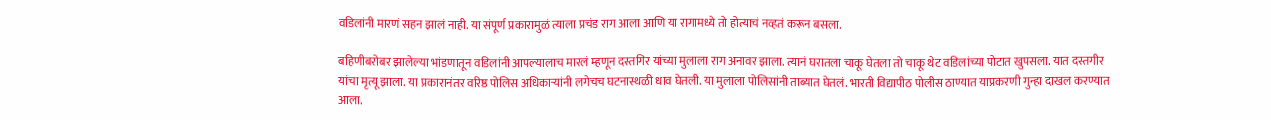वडिलांनी मारणं सहन झालं नाही. या संपूर्ण प्रकारामुळं त्याला प्रचंड राग आला आणि या रागामध्ये तो होत्याचं नव्हतं करून बसला.

बहिणीबरोबर झालेल्या भांडणातून वडिलांनी आपल्यालाच मारलं म्हणून दस्तगिर यांच्या मुलाला राग अनावर झाला. त्यानं घरातला चाकू घेतला तो चाकू थेट वडिलांच्या पोटात खुपसला. यात दस्तगीर यांचा मृत्यू झाला. या प्रकारानंतर वरिष्ठ पोलिस अधिकाऱ्यांनी लगेचच घटनास्थळी धाव घेतली. या मुलाला पोलिसांनी ताब्यात घेतलं. भारती विद्यापीठ पोलीस ठाण्यात याप्रकरणी गुन्हा दाखल करण्यात आला.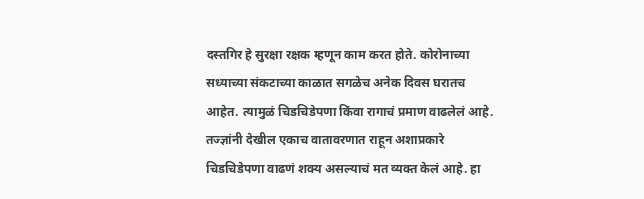दस्तगिर हे सुरक्षा रक्षक म्हणून काम करत होते. कोरोनाच्या सध्याच्या संकटाच्या काळात सगळेच अनेक दिवस घरातच आहेत. त्यामुळं चिडचिडेपणा किंवा रागाचं प्रमाण वाढलेलं आहे. तज्ज्ञांनी देखील एकाच वातावरणात राहून अशाप्रकारे चिडचिडेपणा वाढणं शक्य असल्याचं मत व्यक्त केलं आहे. हा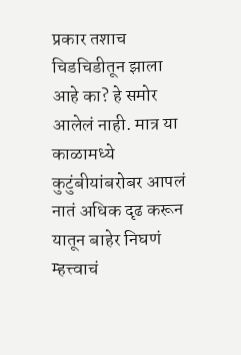प्रकार तशाच चिडचिडीतून झाला आहे का? हे समोर आलेलं नाही. मात्र या काळामध्ये कुटुंबीयांबरोबर आपलं नातं अधिक दृढ करून यातून बाहेर निघणं म्हत्त्वाचं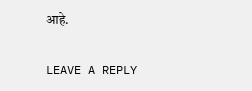आहे.

LEAVE A REPLY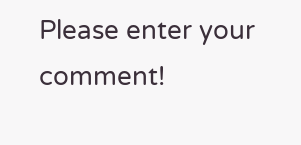Please enter your comment!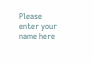Please enter your name here